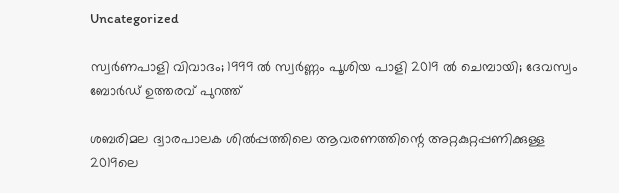Uncategorized

സ്വർണപാളി വിവാദം; 1999 ൽ സ്വർണ്ണം പൂശിയ പാളി 2019 ൽ ചെമ്പായി; ദേവസ്വം ബോർഡ് ഉത്തരവ് പുറത്ത്

ശബരിമല ദ്വാരപാലക ശിൽപ്പത്തിലെ ആവരണത്തിന്റെ അറ്റകുറ്റപ്പണിക്കുള്ള 2019ലെ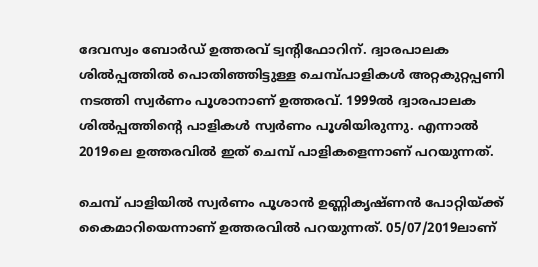ദേവസ്വം ബോർഡ് ഉത്തരവ് ട്വന്റിഫോറിന്. ദ്വാരപാലക ശിൽപ്പത്തിൽ പൊതിഞ്ഞിട്ടുള്ള ചെമ്പ്പാളികൾ അറ്റകുറ്റപ്പണി നടത്തി സ്വർണം പൂശാനാണ് ഉത്തരവ്. 1999ൽ ദ്വാരപാലക ശിൽപ്പത്തിന്റെ പാളികൾ സ്വർണം പൂശിയിരുന്നു. എന്നാൽ 2019ലെ ഉത്തരവിൽ ഇത് ചെമ്പ് പാളികളെന്നാണ് പറയുന്നത്.

ചെമ്പ് പാളിയിൽ സ്വർണം പൂശാൻ ഉണ്ണികൃഷ്ണൻ പോറ്റിയ്ക്ക് കൈമാറിയെന്നാണ് ഉത്തരവിൽ പറയുന്നത്. 05/07/2019ലാണ്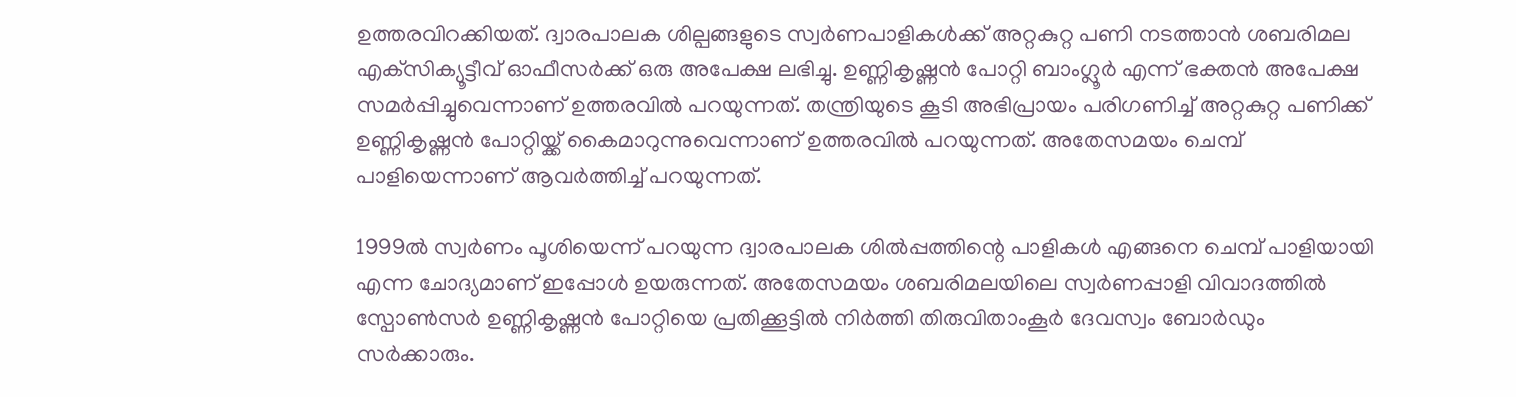ഉത്തരവിറക്കിയത്. ദ്വാരപാലക ശില്പങ്ങളുടെ സ്വർണപാളികൾക്ക് അറ്റകുറ്റ പണി നടത്താൻ ശബരിമല എക്‌സിക്യൂട്ടീവ് ഓഫീസർക്ക് ഒരു അപേക്ഷ ലഭിച്ചു. ഉണ്ണികൃഷ്ണൻ പോറ്റി ബാംഗ്ലൂർ എന്ന് ഭക്തൻ അപേക്ഷ സമർപ്പിച്ചുവെന്നാണ് ഉത്തരവിൽ പറയുന്നത്. തന്ത്രിയുടെ കൂടി അഭിപ്രായം പരിഗണിച്ച് അറ്റകുറ്റ പണിക്ക് ഉണ്ണികൃഷ്ണൻ പോറ്റിയ്ക്ക് കൈമാറുന്നുവെന്നാണ് ഉത്തരവിൽ പറയുന്നത്. അതേസമയം ചെമ്പ് പാളിയെന്നാണ് ആവർത്തിച്ച് പറയുന്നത്.

1999ൽ സ്വർണം പൂശിയെന്ന് പറയുന്ന ദ്വാരപാലക ശിൽപ്പത്തിന്റെ പാളികൾ എങ്ങനെ ചെമ്പ് പാളിയായി എന്ന ചോദ്യമാണ് ഇപ്പോൾ ഉയരുന്നത്. അതേസമയം ശബരിമലയിലെ സ്വർണപ്പാളി വിവാദത്തിൽ സ്പോൺസർ ഉണ്ണികൃഷ്ണൻ പോറ്റിയെ പ്രതിക്കൂട്ടിൽ നിർത്തി തിരുവിതാംകൂർ ദേവസ്വം ബോർഡും സർക്കാരും.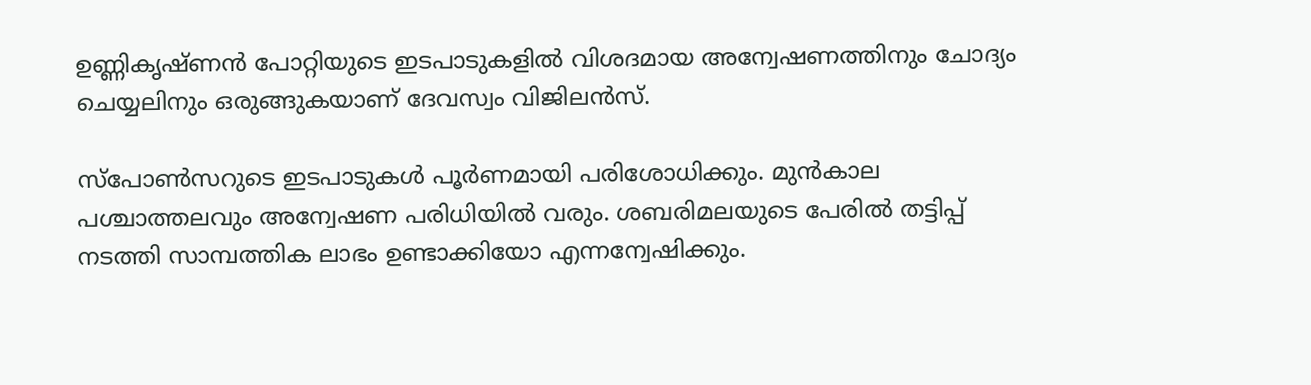ഉണ്ണികൃഷ്ണൻ പോറ്റിയുടെ ഇടപാടുകളിൽ വിശദമായ അന്വേഷണത്തിനും ചോദ്യം ചെയ്യലിനും ഒരുങ്ങുകയാണ് ദേവസ്വം വിജിലൻസ്.

സ്പോൺസറുടെ ഇടപാടുകൾ പൂർണമായി പരിശോധിക്കും. മുൻകാല പശ്ചാത്തലവും അന്വേഷണ പരിധിയിൽ വരും. ശബരിമലയുടെ പേരിൽ തട്ടിപ്പ് നടത്തി സാമ്പത്തിക ലാഭം ഉണ്ടാക്കിയോ എന്നന്വേഷിക്കും.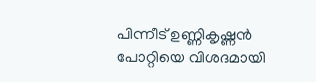പിന്നീട് ഉണ്ണികൃഷ്ണൻ പോറ്റിയെ വിശദമായി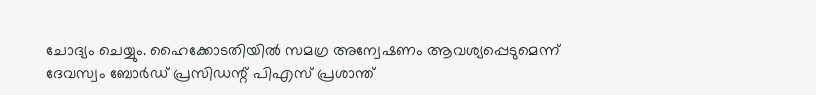ചോദ്യം ചെയ്യും. ഹൈക്കോടതിയിൽ സമഗ്ര അന്വേഷണം ആവശ്യപ്പെടുമെന്ന് ദേവസ്വം ബോർഡ് പ്രസിഡന്റ് പിഎസ് പ്രശാന്ത്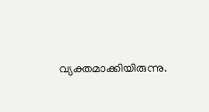വ്യക്തമാക്കിയിരുന്നു.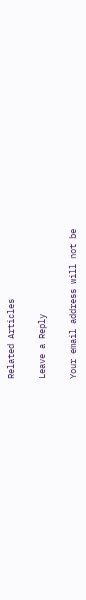Related Articles

Leave a Reply

Your email address will not be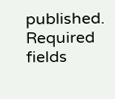published. Required fields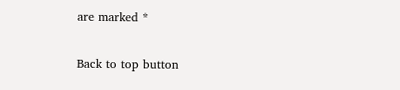are marked *

Back to top button